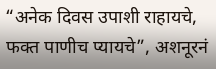“अनेक दिवस उपाशी राहायचे, फक्त पाणीच प्यायचे”, अशनूरनं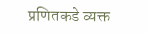प्रणितकडे व्यक्त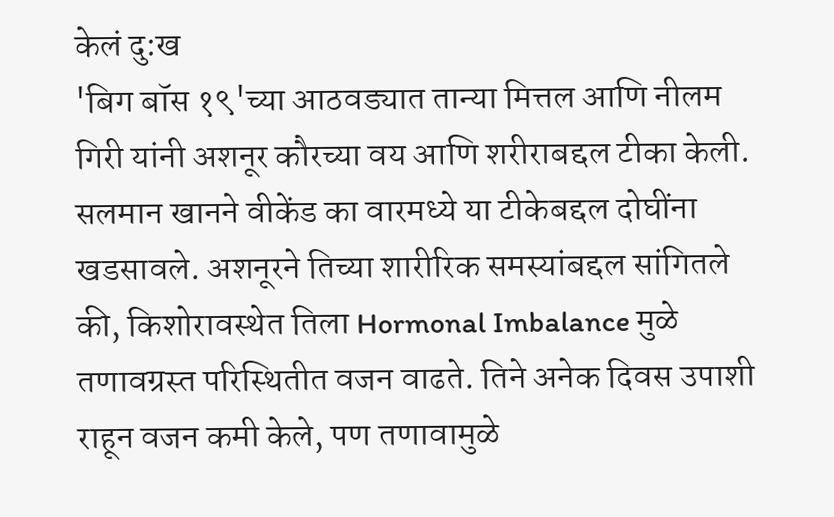केलं दु:ख
'बिग बॉस १९'च्या आठवड्यात तान्या मित्तल आणि नीलम गिरी यांनी अशनूर कौरच्या वय आणि शरीराबद्दल टीका केली. सलमान खानने वीकेंड का वारमध्ये या टीकेबद्दल दोघींना खडसावले. अशनूरने तिच्या शारीरिक समस्यांबद्दल सांगितले की, किशोरावस्थेत तिला Hormonal Imbalance मुळे तणावग्रस्त परिस्थितीत वजन वाढते. तिने अनेक दिवस उपाशी राहून वजन कमी केले, पण तणावामुळे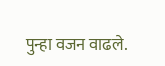पुन्हा वजन वाढले.